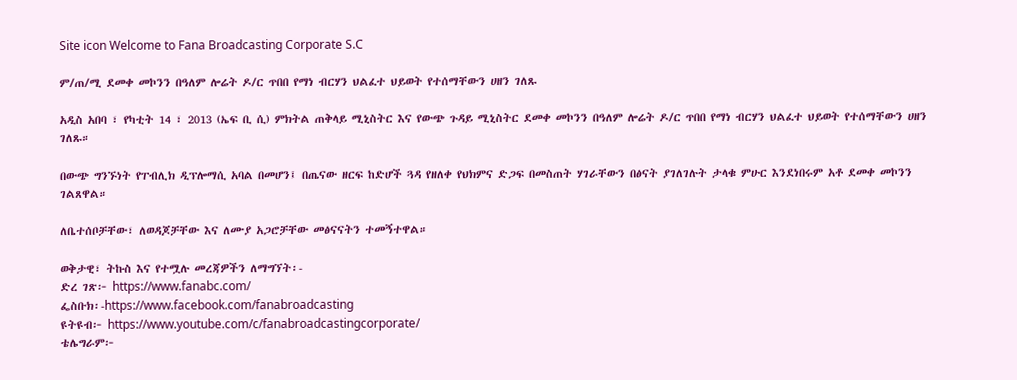Site icon Welcome to Fana Broadcasting Corporate S.C

ም/ጠ/ሚ ደመቀ መኮንን በዓለም ሎሬት ዶ/ር ጥበበ የማነ ብርሃን ህልፈተ ህይወት የተሰማቸውን ሀዘን ገለጹ

አዲስ አበባ ፣ የካቲት 14 ፣ 2013 (ኤፍ ቢ ሲ) ምክትል ጠቅላይ ሚኒስትር እና የውጭ ጉዳይ ሚኒስትር ደመቀ መኮንን በዓለም ሎሬት ዶ/ር ጥበበ የማነ ብርሃን ህልፈተ ህይወት የተሰማቸውን ሀዘን ገለጹ።

በውጭ ግንኙነት የፐብሊክ ዲፕሎማሲ አባል በመሆን፤ በጤናው ዘርፍ ከድሆች ጓዳ የዘለቀ የህክምና ድጋፍ በመስጠት ሃገራቸውን በፅናት ያገለገሉት ታላቁ ምሁር እንደነበሩም አቶ ደመቀ መኮንን ገልጸዋል።

ለቤተሰቦቻቸው፣ ለወዳጆቻቸው እና ለሙያ አጋሮቻቸው መፅናናትን ተመኝተዋል።

ወቅታዊ፣ ትኩስ እና የተሟሉ መረጃዎችን ለማግኘት፡-
ድረ ገጽ፦ https://www.fanabc.com/
ፌስቡክ፡-https://www.facebook.com/fanabroadcasting
ዩትዩብ፦ https://www.youtube.com/c/fanabroadcastingcorporate/
ቴሌግራም፦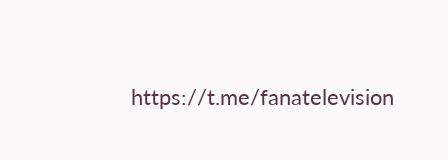https://t.me/fanatelevision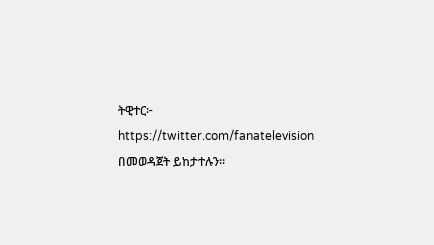ትዊተር፦ https://twitter.com/fanatelevision በመወዳጀት ይከታተሉን፡፡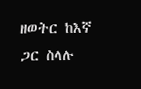ዘወትር ከእኛ ጋር ስላሉ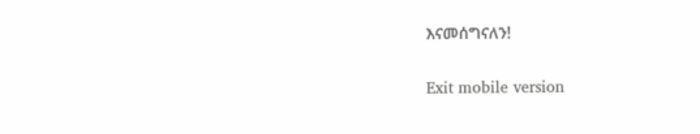እናመሰግናለን!

Exit mobile version